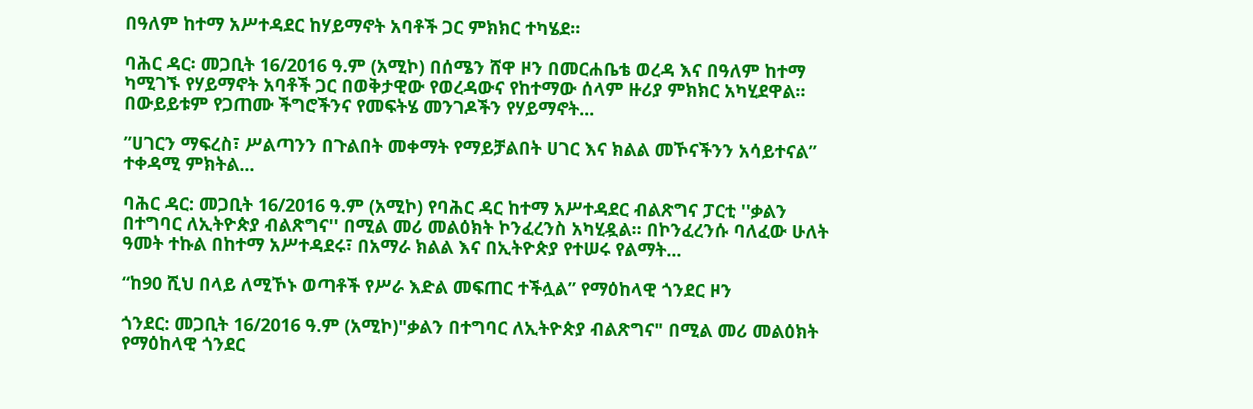በዓለም ከተማ አሥተዳደር ከሃይማኖት አባቶች ጋር ምክክር ተካሄደ።

ባሕር ዳር፡ መጋቢት 16/2016 ዓ.ም (አሚኮ) በሰሜን ሸዋ ዞን በመርሐቤቴ ወረዳ እና በዓለም ከተማ ካሚገኙ የሃይማኖት አባቶች ጋር በወቅታዊው የወረዳውና የከተማው ሰላም ዙሪያ ምክክር አካሂደዋል። በውይይቱም የጋጠሙ ችግሮችንና የመፍትሄ መንገዶችን የሃይማኖት...

”ሀገርን ማፍረስ፣ ሥልጣንን በጉልበት መቀማት የማይቻልበት ሀገር እና ክልል መኾናችንን አሳይተናል” ተቀዳሚ ምክትል...

ባሕር ዳር: መጋቢት 16/2016 ዓ.ም (አሚኮ) የባሕር ዳር ከተማ አሥተዳደር ብልጽግና ፓርቲ ''ቃልን በተግባር ለኢትዮጵያ ብልጽግና'' በሚል መሪ መልዕክት ኮንፈረንስ አካሂዷል። በኮንፈረንሱ ባለፈው ሁለት ዓመት ተኩል በከተማ አሥተዳደሩ፣ በአማራ ክልል እና በኢትዮጵያ የተሠሩ የልማት...

“ከ90 ሺህ በላይ ለሚኾኑ ወጣቶች የሥራ እድል መፍጠር ተችሏል” የማዕከላዊ ጎንደር ዞን

ጎንደር: መጋቢት 16/2016 ዓ.ም (አሚኮ)"ቃልን በተግባር ለኢትዮጵያ ብልጽግና" በሚል መሪ መልዕክት የማዕከላዊ ጎንደር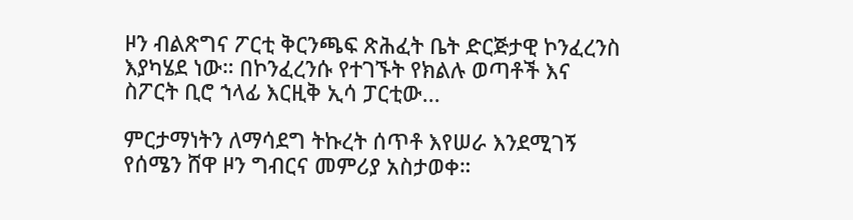ዞን ብልጽግና ፖርቲ ቅርንጫፍ ጽሕፈት ቤት ድርጅታዊ ኮንፈረንስ እያካሄደ ነው። በኮንፈረንሱ የተገኙት የክልሉ ወጣቶች እና ስፖርት ቢሮ ኀላፊ እርዚቅ ኢሳ ፓርቲው...

ምርታማነትን ለማሳደግ ትኩረት ሰጥቶ እየሠራ እንደሚገኝ የሰሜን ሸዋ ዞን ግብርና መምሪያ አስታወቀ።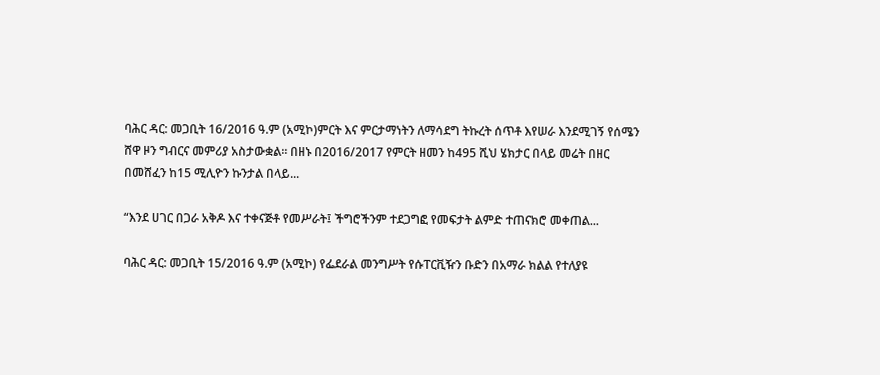ባሕር ዳር: መጋቢት 16/2016 ዓ.ም (አሚኮ)ምርት እና ምርታማነትን ለማሳደግ ትኩረት ሰጥቶ እየሠራ እንደሚገኝ የሰሜን ሸዋ ዞን ግብርና መምሪያ አስታውቋል፡፡ በዘኑ በ2016/2017 የምርት ዘመን ከ495 ሺህ ሄክታር በላይ መሬት በዘር በመሸፈን ከ15 ሚሊዮን ኩንታል በላይ...

“እንደ ሀገር በጋራ አቅዶ እና ተቀናጅቶ የመሥራት፤ ችግሮችንም ተደጋግፎ የመፍታት ልምድ ተጠናክሮ መቀጠል...

ባሕር ዳር: መጋቢት 15/2016 ዓ.ም (አሚኮ) የፌደራል መንግሥት የሱፐርቪዥን ቡድን በአማራ ክልል የተለያዩ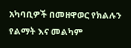አካባቢዎች በመዘዋወር የክልሉን የልማት እና መልካም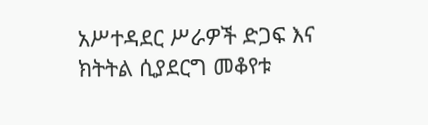አሥተዳደር ሥራዎች ድጋፍ እና ክትትል ሲያደርግ መቆየቱ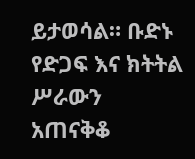ይታወሳል። ቡድኑ የድጋፍ እና ክትትል ሥራውን አጠናቅቆ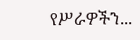የሥራዎችን...